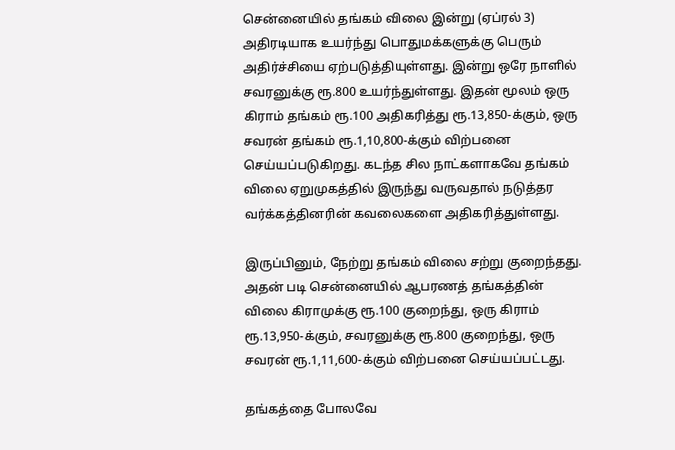சென்னையில் தங்கம் விலை இன்று (ஏப்ரல் 3)  அதிரடியாக உயர்ந்து பொதுமக்களுக்கு பெரும் அதிர்ச்சியை ஏற்படுத்தியுள்ளது. இன்று ஒரே நாளில் சவரனுக்கு ரூ.800 உயர்ந்துள்ளது. இதன் மூலம் ஒரு கிராம் தங்கம் ரூ.100 அதிகரித்து ரூ.13,850-க்கும், ஒரு சவரன் தங்கம் ரூ.1,10,800-க்கும் விற்பனை செய்யப்படுகிறது. கடந்த சில நாட்களாகவே தங்கம் விலை ஏறுமுகத்தில் இருந்து வருவதால் நடுத்தர வர்க்கத்தினரின் கவலைகளை அதிகரித்துள்ளது.

இருப்பினும், நேற்று தங்கம் விலை சற்று குறைந்தது. அதன் படி சென்னையில் ஆபரணத் தங்கத்தின் விலை கிராமுக்கு ரூ.100 குறைந்து, ஒரு கிராம் ரூ.13,950-க்கும், சவரனுக்கு ரூ.800 குறைந்து, ஒரு சவரன் ரூ.1,11,600-க்கும் விற்பனை செய்யப்பட்டது.

தங்கத்தை போலவே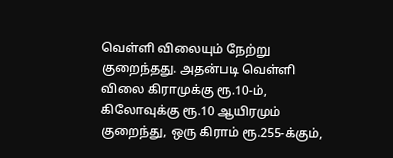வெள்ளி விலையும் நேற்று குறைந்தது. அதன்படி வெள்ளி விலை கிராமுக்கு ரூ.10-ம், கிலோவுக்கு ரூ.10 ஆயிரமும் குறைந்து, ஒரு கிராம் ரூ.255-க்கும்,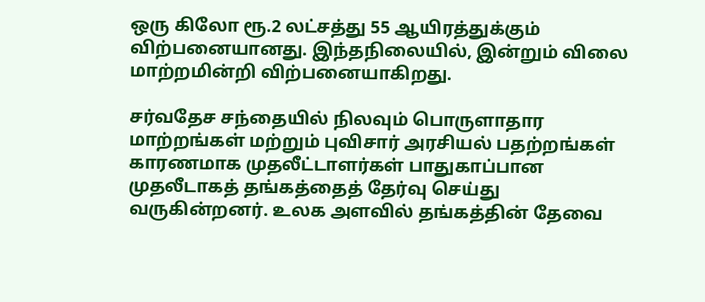ஒரு கிலோ ரூ.2 லட்சத்து 55 ஆயிரத்துக்கும் விற்பனையானது. இந்தநிலையில், இன்றும் விலை மாற்றமின்றி விற்பனையாகிறது.

சர்வதேச சந்தையில் நிலவும் பொருளாதார மாற்றங்கள் மற்றும் புவிசார் அரசியல் பதற்றங்கள் காரணமாக முதலீட்டாளர்கள் பாதுகாப்பான முதலீடாகத் தங்கத்தைத் தேர்வு செய்து வருகின்றனர். உலக அளவில் தங்கத்தின் தேவை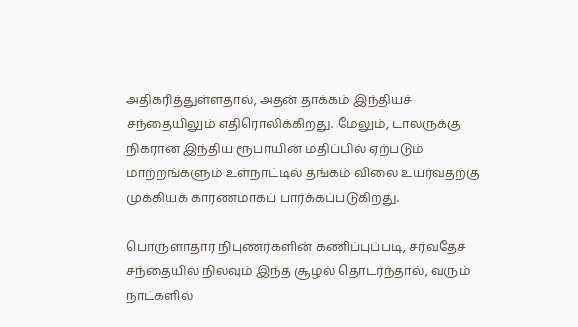அதிகரித்துள்ளதால், அதன் தாக்கம் இந்தியச் சந்தையிலும் எதிரொலிக்கிறது. மேலும், டாலருக்கு நிகரான இந்திய ரூபாயின் மதிப்பில் ஏற்படும் மாற்றங்களும் உள்நாட்டில் தங்கம் விலை உயர்வதற்கு முக்கியக் காரணமாகப் பார்க்கப்படுகிறது.

பொருளாதார நிபுணர்களின் கணிப்புப்படி, சர்வதேச சந்தையில் நிலவும் இந்த சூழல் தொடர்ந்தால், வரும் நாட்களில்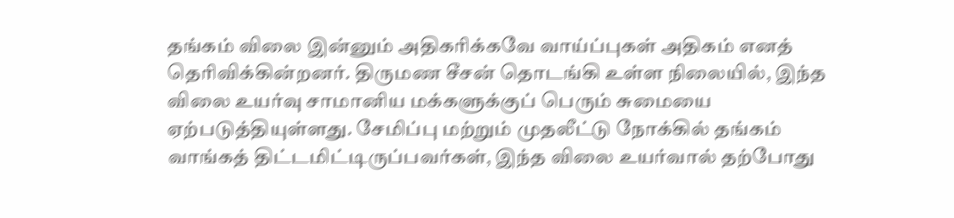தங்கம் விலை இன்னும் அதிகரிக்கவே வாய்ப்புகள் அதிகம் எனத் தெரிவிக்கின்றனர். திருமண சீசன் தொடங்கி உள்ள நிலையில், இந்த விலை உயர்வு சாமானிய மக்களுக்குப் பெரும் சுமையை ஏற்படுத்தியுள்ளது. சேமிப்பு மற்றும் முதலீட்டு நோக்கில் தங்கம் வாங்கத் திட்டமிட்டிருப்பவர்கள், இந்த விலை உயர்வால் தற்போது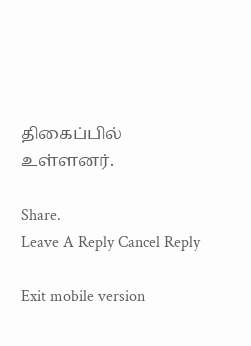திகைப்பில் உள்ளனர்.

Share.
Leave A Reply Cancel Reply

Exit mobile version